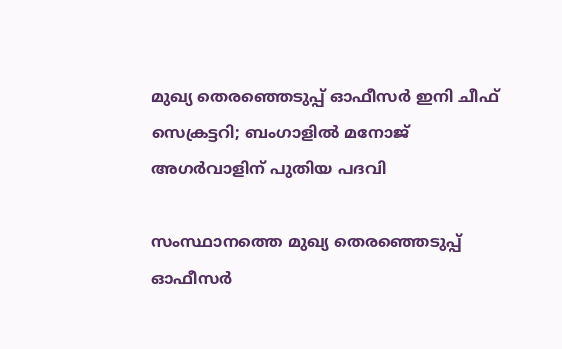മുഖ്യ തെരഞ്ഞെടുപ്പ് ഓഫീസർ ഇനി ചീഫ് സെക്രട്ടറി; ബംഗാളിൽ മനോജ് അഗർവാളിന് പുതിയ പദവി

സംസ്ഥാനത്തെ മുഖ്യ തെരഞ്ഞെടുപ്പ് ഓഫീസർ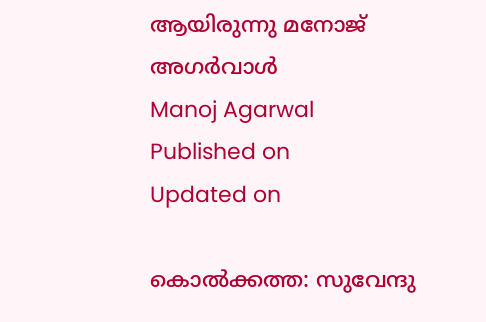ആയിരുന്നു മനോജ് അഗർവാൾ
Manoj Agarwal
Published on
Updated on

കൊൽക്കത്ത: സുവേന്ദു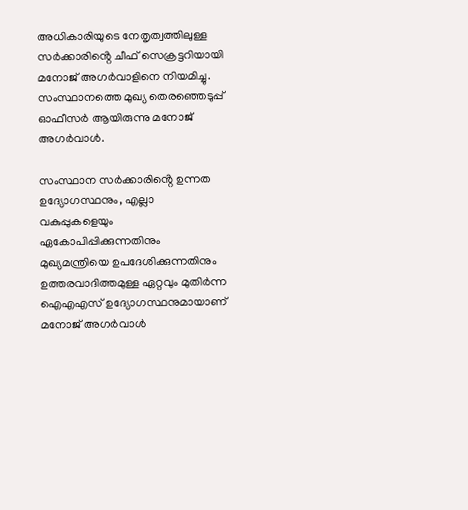അധികാരിയുടെ നേതൃത്വത്തിലുള്ള സർക്കാരിൻ്റെ ചീഫ് സെക്രട്ടറിയായി മനോജ് അഗർവാളിനെ നിയമിച്ചു. സംസ്ഥാനത്തെ മുഖ്യ തെരഞ്ഞെടുപ്പ് ഓഫീസർ ആയിരുന്നു മനോജ് അഗർവാൾ.

സംസ്ഥാന സർക്കാരിൻ്റെ ഉന്നത ഉദ്യോഗസ്ഥനും, എല്ലാ വകുപ്പുകളെയും ഏകോപിപ്പിക്കുന്നതിനും മുഖ്യമന്ത്രിയെ ഉപദേശിക്കുന്നതിനും ഉത്തരവാദിത്തമുള്ള ഏറ്റവും മുതിർന്ന ഐഎഎസ് ഉദ്യോഗസ്ഥനുമായാണ് മനോജ് അഗർവാൾ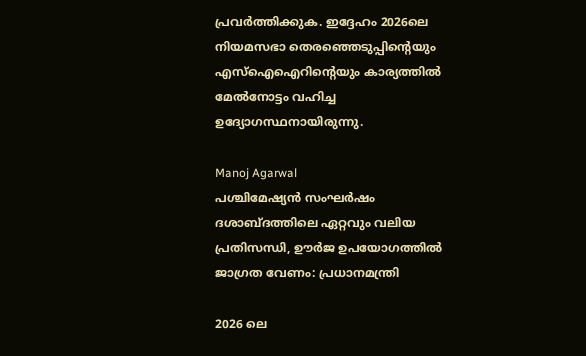പ്രവർത്തിക്കുക. ഇദ്ദേഹം 2026ലെ നിയമസഭാ തെരഞ്ഞെടുപ്പിൻ്റെയും എസ്ഐഐറിൻ്റെയും കാര്യത്തിൽ മേൽനോട്ടം വഹിച്ച ഉദ്യോഗസ്ഥനായിരുന്നു.

Manoj Agarwal
പശ്ചിമേഷ്യൻ സംഘർഷം ദശാബ്ദത്തിലെ ഏറ്റവും വലിയ പ്രതിസന്ധി, ഊർജ ഉപയോഗത്തിൽ ജാഗ്രത വേണം: പ്രധാനമന്ത്രി

2026 ലെ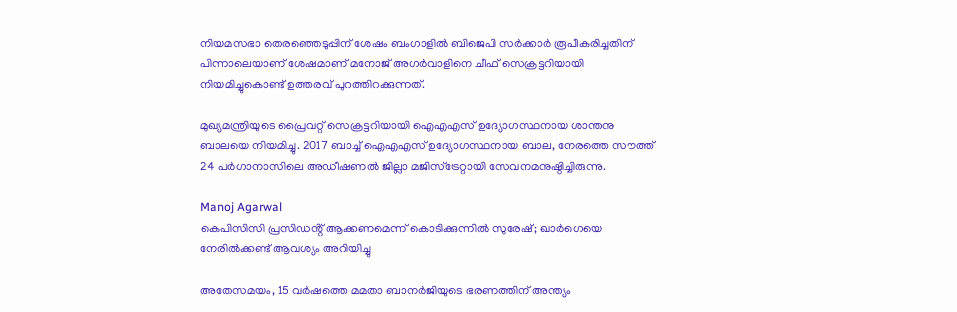നിയമസഭാ തെരഞ്ഞെടുപ്പിന് ശേഷം ബംഗാളിൽ ബിജെപി സർക്കാർ രൂപീകരിച്ചതിന് പിന്നാലെയാണ് ശേഷമാണ് മനോജ് അഗർവാളിനെ ചീഫ് സെക്രട്ടറിയായി നിയമിച്ചുകൊണ്ട് ഉത്തരവ് പുറത്തിറക്കുന്നത്.

മുഖ്യമന്ത്രിയുടെ പ്രൈവറ്റ് സെക്രട്ടറിയായി ഐഎഎസ് ഉദ്യോഗസ്ഥനായ ശാന്തനു ബാലയെ നിയമിച്ചു. 2017 ബാച്ച് ഐഎഎസ് ഉദ്യോഗസ്ഥനായ ബാല, നേരത്തെ സൗത്ത് 24 പർഗാനാസിലെ അഡീഷണൽ ജില്ലാ മജിസ്ട്രേറ്റായി സേവനമനുഷ്ഠിച്ചിരുന്നു.

Manoj Agarwal
കെപിസിസി പ്രസിഡൻ്റ് ആക്കണമെന്ന് കൊടിക്കുന്നിൽ സുരേഷ്; ഖാർഗെയെ നേരിൽക്കണ്ട് ആവശ്യം അറിയിച്ചു

അതേസമയം, 15 വര്‍ഷത്തെ മമതാ ബാനര്‍ജിയുടെ ഭരണത്തിന് അന്ത്യം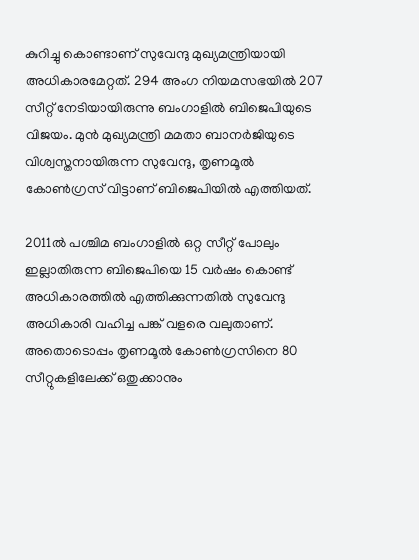കുറിച്ചു കൊണ്ടാണ് സുവേന്ദു മുഖ്യമന്ത്രിയായി അധികാരമേറ്റത്. 294 അംഗ നിയമസഭയിൽ 207 സീറ്റ് നേടിയായിരുന്നു ബംഗാളിൽ ബിജെപിയുടെ വിജയം. മുൻ മുഖ്യമന്ത്രി മമതാ ബാനർജിയുടെ വിശ്വസ്തനായിരുന്ന സുവേന്ദു, തൃണമൂൽ കോൺഗ്രസ് വിട്ടാണ് ബിജെപിയിൽ എത്തിയത്.

2011ല്‍ പശ്ചിമ ബംഗാളില്‍ ഒറ്റ സീറ്റ് പോലും ഇല്ലാതിരുന്ന ബിജെപിയെ 15 വര്‍ഷം കൊണ്ട് അധികാരത്തില്‍ എത്തിക്കുന്നതില്‍ സുവേന്ദു അധികാരി വഹിച്ച പങ്ക് വളരെ വലുതാണ്. അതൊടൊപ്പം തൃണമൂല്‍ കോണ്‍ഗ്രസിനെ 80 സീറ്റുകളിലേക്ക് ഒതുക്കാനും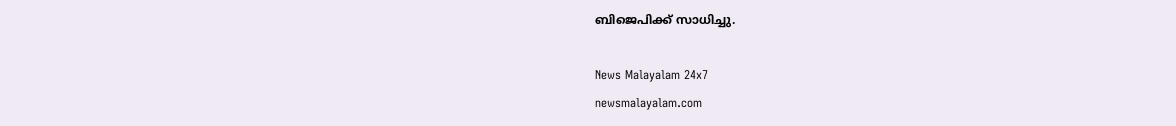ബിജെപിക്ക് സാധിച്ചു.

News Malayalam 24x7
newsmalayalam.com